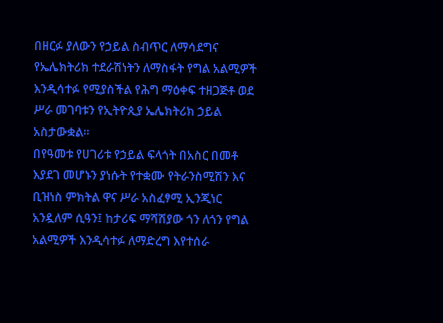በዘርፉ ያለውን የኃይል ስብጥር ለማሳደግና የኤሌክትሪክ ተደራሽነትን ለማስፋት የግል አልሚዎች እንዲሳተፉ የሚያስችል የሕግ ማዕቀፍ ተዘጋጅቶ ወደ ሥራ መገባቱን የኢትዮጲያ ኤሌክትሪክ ኃይል አስታውቋል፡፡
በየዓመቱ የሀገሪቱ የኃይል ፍላጎት በአስር በመቶ እያደገ መሆኑን ያነሱት የተቋሙ የትራንስሚሽን እና ቢዝነስ ምክትል ዋና ሥራ አስፈፃሚ ኢንጂነር አንዷለም ሲዓን፤ ከታሪፍ ማሻሽያው ጎን ለጎን የግል አልሚዎች እንዲሳተፉ ለማድረግ እየተሰራ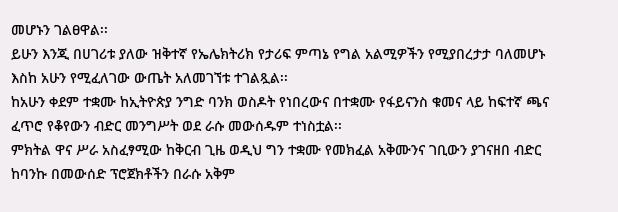መሆኑን ገልፀዋል፡፡
ይሁን እንጂ በሀገሪቱ ያለው ዝቅተኛ የኤሌክትሪክ የታሪፍ ምጣኔ የግል አልሚዎችን የሚያበረታታ ባለመሆኑ እስከ አሁን የሚፈለገው ውጤት አለመገኘቱ ተገልጿል፡፡
ከአሁን ቀደም ተቋሙ ከኢትዮጵያ ንግድ ባንክ ወስዶት የነበረውና በተቋሙ የፋይናንስ ቁመና ላይ ከፍተኛ ጫና ፈጥሮ የቆየውን ብድር መንግሥት ወደ ራሱ መውሰዱም ተነስቷል፡፡
ምክትል ዋና ሥራ አስፈፃሚው ከቅርብ ጊዜ ወዲህ ግን ተቋሙ የመክፈል አቅሙንና ገቢውን ያገናዘበ ብድር ከባንኩ በመውሰድ ፕሮጀክቶችን በራሱ አቅም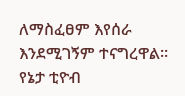ለማስፈፀም እየሰራ እንደሚገኝም ተናግረዋል፡፡
የኔታ ቲዮብ